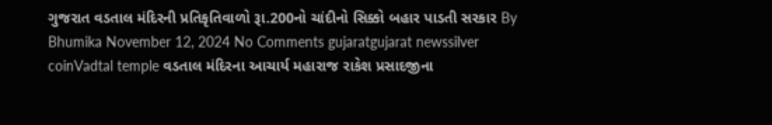ગુજરાત વડતાલ મંદિરની પ્રતિકૃતિવાળો રૂા.200નો ચાંદીનો સિક્કો બહાર પાડતી સરકાર By Bhumika November 12, 2024 No Comments gujaratgujarat newssilver coinVadtal temple વડતાલ મંદિરના આચાર્ય મહારાજ રાકેશ પ્રસાદજીના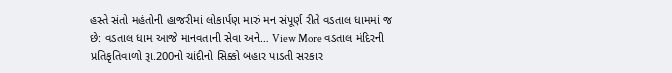હસ્તે સંતો મહંતોની હાજરીમાં લોકાર્પણ મારું મન સંપૂર્ણ રીતે વડતાલ ધામમાં જ છે: વડતાલ ધામ આજે માનવતાની સેવા અને… View More વડતાલ મંદિરની પ્રતિકૃતિવાળો રૂા.200નો ચાંદીનો સિક્કો બહાર પાડતી સરકાર